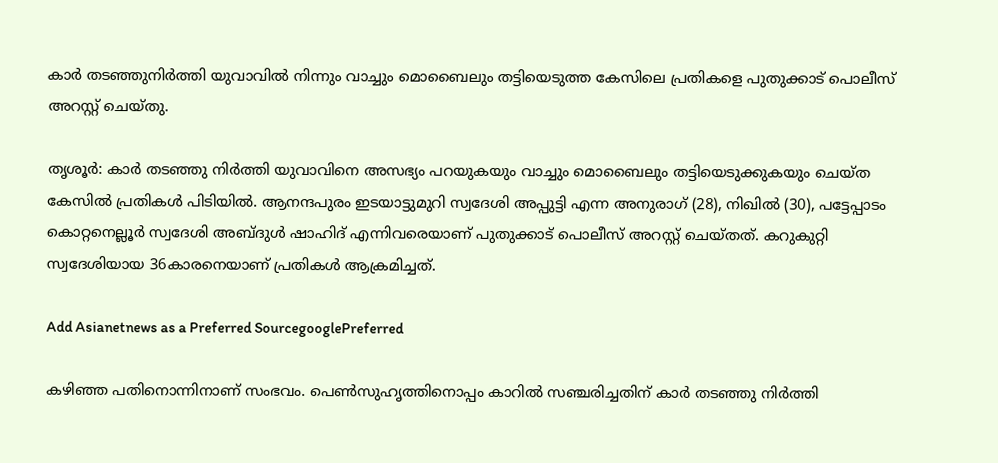കാർ തടഞ്ഞുനിർത്തി യുവാവിൽ നിന്നും വാച്ചും മൊബൈലും തട്ടിയെടുത്ത കേസിലെ പ്രതികളെ പുതുക്കാട് പൊലീസ് അറസ്റ്റ് ചെയ്തു.

തൃശൂര്‍: കാര്‍ തടഞ്ഞു നിര്‍ത്തി യുവാവിനെ അസഭ്യം പറയുകയും വാച്ചും മൊബൈലും തട്ടിയെടുക്കുകയും ചെയ്ത കേസില്‍ പ്രതികള്‍ പിടിയില്‍. ആനന്ദപുരം ഇടയാട്ടുമുറി സ്വദേശി അപ്പുട്ടി എന്ന അനുരാഗ് (28), നിഖില്‍ (30), പട്ടേപ്പാടം കൊറ്റനെല്ലൂര്‍ സ്വദേശി അബ്ദുള്‍ ഷാഹിദ് എന്നിവരെയാണ് പുതുക്കാട് പൊലീസ് അറസ്റ്റ് ചെയ്തത്. കറുകുറ്റി സ്വദേശിയായ 36കാരനെയാണ് പ്രതികള്‍ ആക്രമിച്ചത്.

Add Asianetnews as a Preferred SourcegooglePreferred

കഴിഞ്ഞ പതിനൊന്നിനാണ് സംഭവം. പെണ്‍സുഹൃത്തിനൊപ്പം കാറില്‍ സഞ്ചരിച്ചതിന് കാര്‍ തടഞ്ഞു നിര്‍ത്തി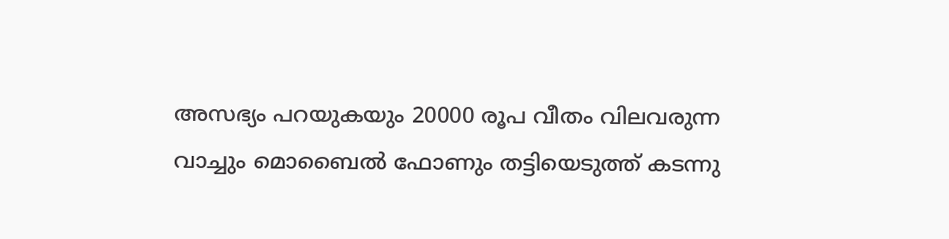അസഭ്യം പറയുകയും 20000 രൂപ വീതം വിലവരുന്ന വാച്ചും മൊബൈല്‍ ഫോണും തട്ടിയെടുത്ത് കടന്നു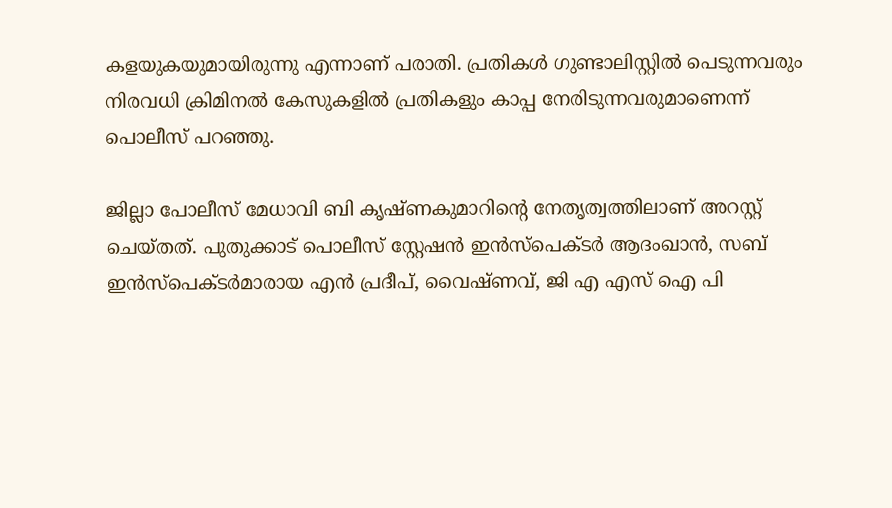കളയുകയുമായിരുന്നു എന്നാണ് പരാതി. പ്രതികള്‍ ഗുണ്ടാലിസ്റ്റില്‍ പെടുന്നവരും നിരവധി ക്രിമിനല്‍ കേസുകളില്‍ പ്രതികളും കാപ്പ നേരിടുന്നവരുമാണെന്ന് പൊലീസ് പറഞ്ഞു.

ജില്ലാ പോലീസ് മേധാവി ബി കൃഷ്ണകുമാറിന്റെ നേതൃത്വത്തിലാണ് അറസ്റ്റ് ചെയ്തത്. പുതുക്കാട് പൊലീസ് സ്റ്റേഷന്‍ ഇന്‍സ്‌പെക്ടര്‍ ആദംഖാന്‍, സബ് ഇന്‍സ്‌പെക്ടര്‍മാരായ എന്‍ പ്രദീപ്, വൈഷ്ണവ്, ജി എ എസ് ഐ പി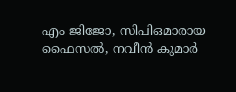എം ജിജോ, സിപിഒമാരായ ഫൈസല്‍, നവീന്‍ കുമാര്‍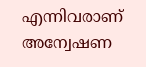എന്നിവരാണ് അന്വേഷണ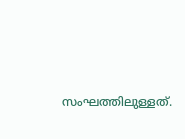സംഘത്തിലുള്ളത്.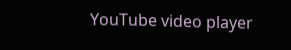YouTube video player